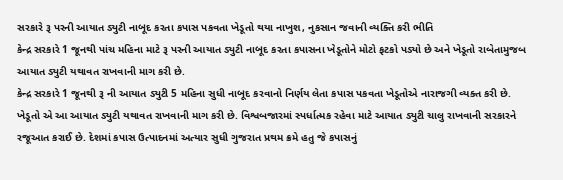સરકારે રૂ પરની આયાત ડ્યુટી નાબૂદ કરતા કપાસ પકવતા ખેડૂતો થયા નાખુશ, નુકસાન જવાની વ્યક્તિ કરી ભીતિ
કેન્દ્ર સરકારે 1 જૂનથી પાંચ મહિના માટે રૂ પરની આયાત ડ્યુટી નાબૂદ કરતા કપાસના ખેડૂતોને મોટો ફટકો પડ્યો છે અને ખેડૂતો રાબેતામુજબ આયાત ડ્યુટી યથાવત રાખવાની માગ કરી છે.
કેન્દ્ર સરકારે 1 જૂનથી રૂ ની આયાત ડ્યુટી 5 મહિના સુધી નાબૂદ કરવાનો નિર્ણય લેતા કપાસ પકવતા ખેડૂતોએ નારાજગી વ્યક્ત કરી છે. ખેડૂતો એ આ આયાત ડ્યુટી યથાવત રાખવાની માગ કરી છે. વિશ્વબજારમાં સ્પર્ધાત્મક રહેવા માટે આયાત ડ્યુટી ચાલુ રાખવાની સરકારને રજૂઆત કરાઈ છે. દેશમાં કપાસ ઉત્પાદનમાં અત્યાર સુધી ગુજરાત પ્રથમ ક્રમે હતુ જે કપાસનું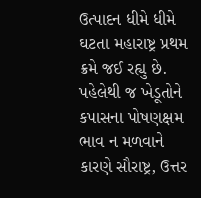ઉત્પાદન ધીમે ધીમે ઘટતા મહારાષ્ટ્ર પ્રથમ ક્રમે જઈ રહ્યુ છે.
પહેલેથી જ ખેડૂતોને કપાસના પોષણક્ષમ ભાવ ન મળવાને કારણે સૌરાષ્ટ્ર, ઉત્તર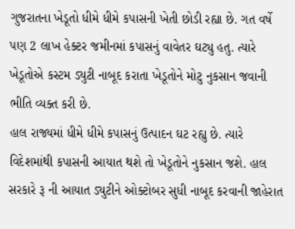ગુજરાતના ખેડૂતો ધીમે ધીમે કપાસની ખેતી છોડી રહ્યા છે. ગત વર્ષે પણ 2 લાખ હેક્ટર જમીનમાં કપાસનું વાવેતર ઘટ્યુ હતુ. ત્યારે ખેડૂતોએ કસ્ટમ ડ્યુટી નાબૂદ કરાતા ખેડૂતોને મોટુ નુકસાન જવાની ભીતિ વ્યક્ત કરી છે.
હાલ રાજ્યમાં ધીમે ધીમે કપાસનું ઉત્પાદન ઘટ રહ્યુ છે. ત્યારે વિદેશમાંથી કપાસની આયાત થશે તો ખેડૂતોને નુકસાન જશે. હાલ સરકારે રૂ ની આયાત ડ્યુટીને ઓક્ટોબર સુધી નાબૂદ કરવાની જાહેરાત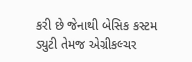કરી છે જેનાથી બેસિક કસ્ટમ ડ્યુટી તેમજ એગ્રીકલ્ચર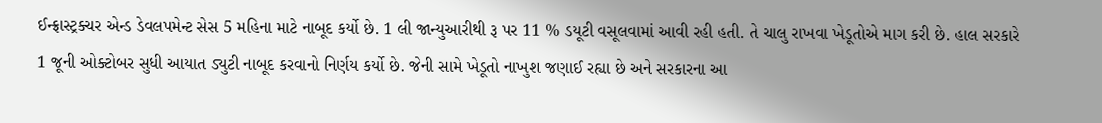ઈન્ફ્રાસ્ટ્રક્ચર એન્ડ ડેવલપમેન્ટ સેસ 5 મહિના માટે નાબૂદ કર્યો છે. 1 લી જાન્યુઆરીથી રૂ પર 11 % ડયૂટી વસૂલવામાં આવી રહી હતી. તે ચાલુ રાખવા ખેડૂતોએ માગ કરી છે. હાલ સરકારે 1 જૂની ઓક્ટોબર સુધી આયાત ડ્યુટી નાબૂદ કરવાનો નિર્ણય કર્યો છે. જેની સામે ખેડૂતો નાખુશ જણાઈ રહ્યા છે અને સરકારના આ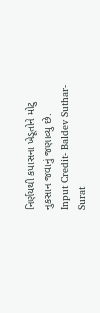નિર્ણયથી કપાસના ખેડૂતોને મોટુ નુકસાન જવાનું જણાવ્યુ છે.
Input Credit- Baldev Suthar- Surat